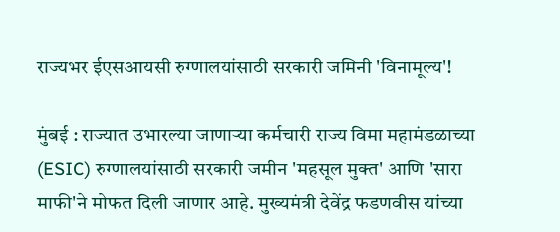राज्यभर ईएसआयसी रुग्णालयांसाठी सरकारी जमिनी 'विनामूल्य'!

मुंबई : राज्यात उभारल्या जाणाऱ्या कर्मचारी राज्य विमा महामंडळाच्या (ESIC) रुग्णालयांसाठी सरकारी जमीन 'महसूल मुक्त' आणि 'सारा माफी'ने मोफत दिली जाणार आहे. मुख्यमंत्री देवेंद्र फडणवीस यांच्या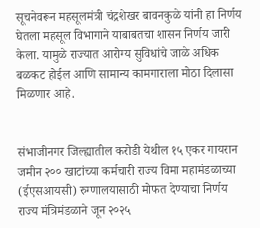सूचनेवरून महसूलमंत्री चंद्रशेखर बावनकुळे यांनी हा निर्णय घेतला महसूल विभागाने याबाबतचा शासन निर्णय जारी केला. यामुळे राज्यात आरोग्य सुविधांचे जाळे अधिक बळकट होईल आणि सामान्य कामगाराला मोठा दिलासा मिळणार आहे.


संभाजीनगर जिल्ह्यातील करोडी येथील १५ एकर गायरान जमीन २०० खाटांच्या कर्मचारी राज्य विमा महामंडळाच्या (ईएसआयसी) रुग्णालयासाठी मोफत देण्याचा निर्णय राज्य मंत्रिमंडळाने जून २०२५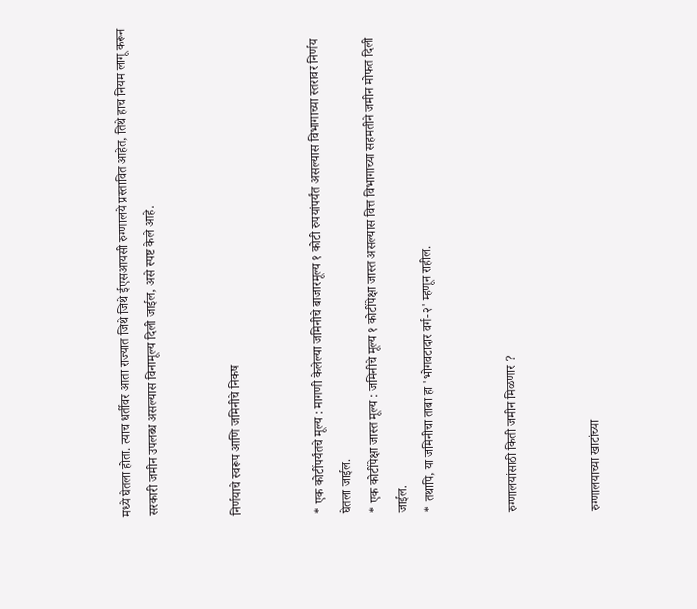मध्ये घेतला होता. त्याच धर्तीवर आता राज्यात जिथे जिथे ईएसआयसी रुग्णालये प्रस्तावित आहेत, तिथे हाच नियम लागू करून सरकारी जमीन उपलब्ध असल्यास विनामूल्य दिली जाईल, असे स्पष्ट केले आहे.


निर्णयाचे स्वरूप आणि जमिनीचे निकष


* एक कोटींपर्यंतचे मूल्य : मागणी केलेल्या जमिनीचे बाजारमूल्य १ कोटी रुपयांपर्यंत असल्यास विभागाच्या स्तरावर निर्णय घेतला जाईल.
* एक कोटींपेक्षा जास्त मूल्य : जमिनीचे मूल्य १ कोटींपेक्षा जास्त असल्यास वित्त विभागाच्या सहमतीने जमीन मोफत दिली जाईल.
* तथापि, या जमिनीचा ताबा हा 'भोगवटादार वर्ग-२' म्हणून राहील.


रुग्णालयांसाठी किती जमीन मिळणार ?


रुग्णालयाच्या खाटांच्या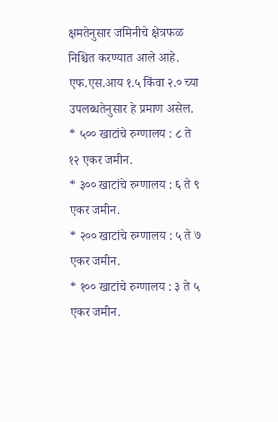क्षमतेनुसार जमिनीचे क्षेत्रफळ निश्चित करण्यात आले आहे. एफ.एस.आय १.५ किंवा २.० च्या उपलब्धतेनुसार हे प्रमाण असेल.
* ५०० खाटांचे रुग्णालय : ८ ते १२ एकर जमीन.
* ३०० खाटांचे रुग्णालय : ६ ते ९ एकर जमीन.
* २०० खाटांचे रुग्णालय : ५ ते ७ एकर जमीन.
* १०० खाटांचे रुग्णालय : ३ ते ५ एकर जमीन.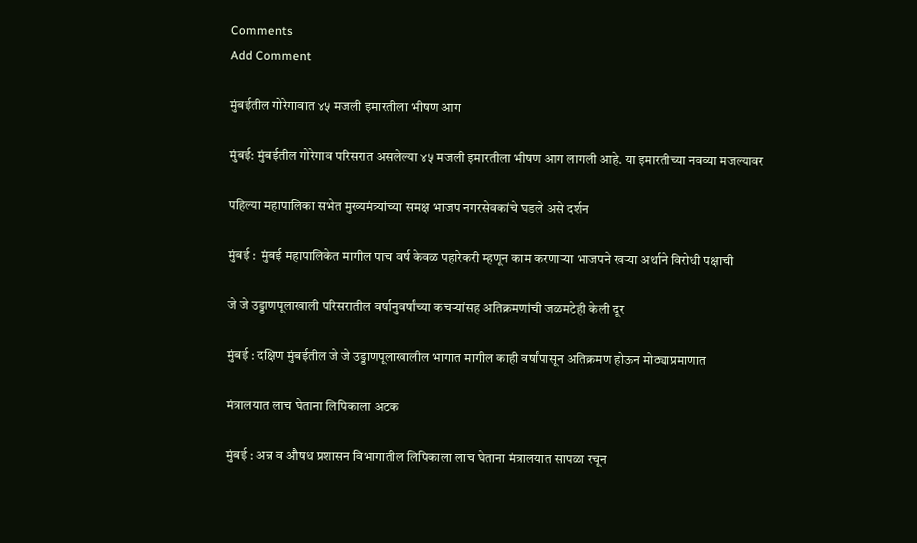Comments
Add Comment

मुंबईतील गोरेगावात ४५ मजली इमारतीला भीषण आग

मुंबई: मुंबईतील गोरेगाव परिसरात असलेल्या ४५ मजली इमारतीला भीषण आग लागली आहे. या इमारतीच्या नवव्या मजल्यावर

पहिल्या महापालिका सभेत मुख्यमंत्र्यांच्या समक्ष भाजप नगरसेवकांचे घडले असे दर्शन

मुंबई :  मुंबई महापालिकेत मागील पाच वर्ष केवळ पहारेकरी म्हणून काम करणाऱ्या भाजपने खऱ्या अर्थाने विरोधी पक्षाची

जे जे उड्डाणपूलाखाली परिसरातील वर्षानुवर्षांच्या कचऱ्यांसह अतिक्रमणांची जळमटेही केली दूर

मुंबई : दक्षिण मुंबईतील जे जे उड्डाणपूलाखालील भागात मागील काही वर्षांपासून अतिक्रमण होऊन मोठ्याप्रमाणात

मंत्रालयात लाच घेताना लिपिकाला अटक

मुंबई : अन्न व औषध प्रशासन विभागातील लिपिकाला लाच घेताना मंत्रालयात सापळा रचून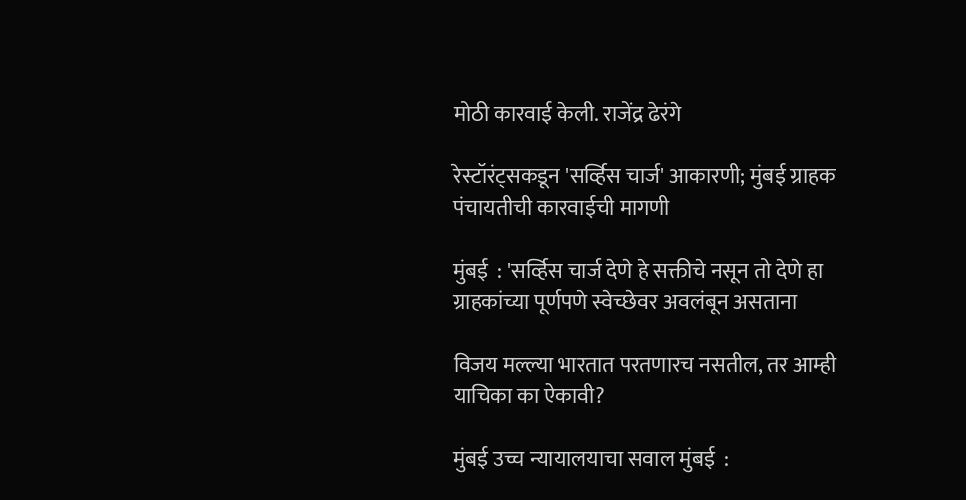मोठी कारवाई केली. राजेंद्र ढेरंगे

रेस्टॉरंट्सकडून 'सर्व्हिस चार्ज' आकारणी; मुंबई ग्राहक पंचायतीची कारवाईची मागणी

मुंबई  : 'सर्व्हिस चार्ज देणे हे सक्तीचे नसून तो देणे हा ग्राहकांच्या पूर्णपणे स्वेच्छेवर अवलंबून असताना

विजय मल्ल्या भारतात परतणारच नसतील, तर आम्ही याचिका का ऐकावी?

मुंबई उच्च न्यायालयाचा सवाल मुंबई  :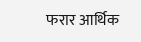फरार आर्थिक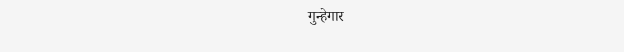गुन्हेगार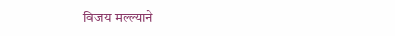विजय मल्ल्याने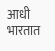आधी भारतात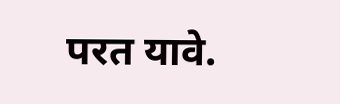परत यावे.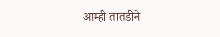आम्ही तातडीने